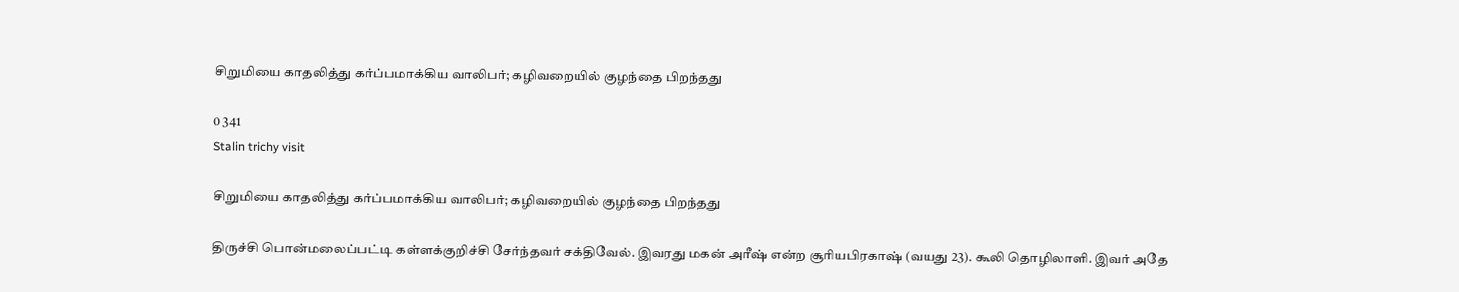சிறுமியை காதலித்து கர்ப்பமாக்கிய வாலிபர்; கழிவறையில் குழந்தை பிறந்தது

0 341
Stalin trichy visit

சிறுமியை காதலித்து கர்ப்பமாக்கிய வாலிபர்; கழிவறையில் குழந்தை பிறந்தது

திருச்சி பொன்மலைப்பட்டி கள்ளக்குறிச்சி சேர்ந்தவர் சக்திவேல். இவரது மகன் அரீஷ் என்ற சூரியபிரகாஷ் (வயது 23). கூலி தொழிலாளி. இவர் அதே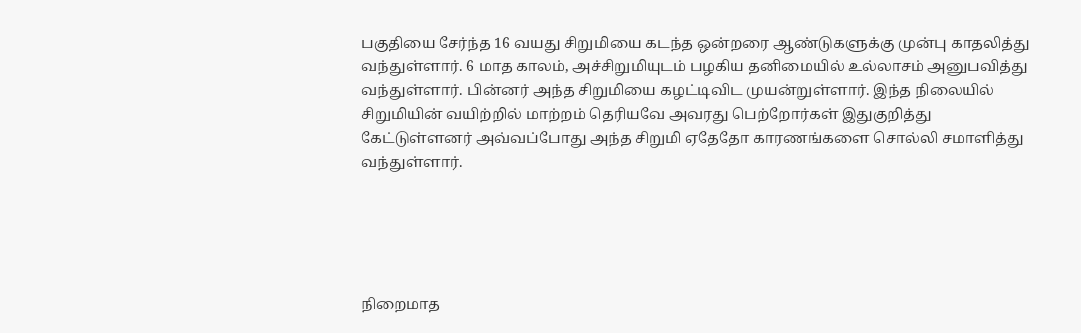பகுதியை சேர்ந்த 16 வயது சிறுமியை கடந்த ஒன்றரை ஆண்டுகளுக்கு முன்பு காதலித்து வந்துள்ளார். 6 மாத காலம், அச்சிறுமியுடம் பழகிய தனிமையில் உல்லாசம் அனுபவித்து வந்துள்ளார். பின்னர் அந்த சிறுமியை கழட்டிவிட முயன்றுள்ளார். இந்த நிலையில் சிறுமியின் வயிற்றில் மாற்றம் தெரியவே அவரது பெற்றோர்கள் இதுகுறித்து கேட்டுள்ளனர் அவ்வப்போது அந்த சிறுமி ஏதேதோ காரணங்களை சொல்லி சமாளித்து வந்துள்ளார்.





நிறைமாத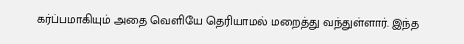கர்ப்பமாகியும் அதை வெளியே தெரியாமல் மறைத்து வந்துள்ளார். இந்த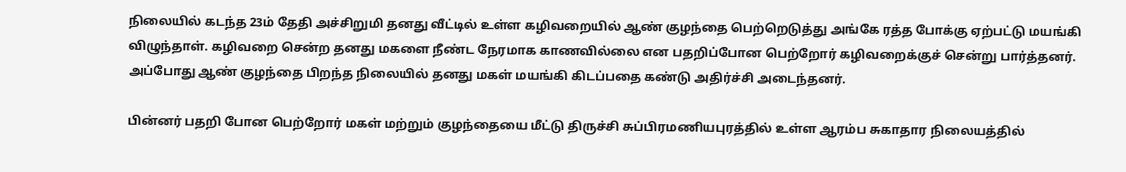நிலையில் கடந்த 23ம் தேதி அச்சிறுமி தனது வீட்டில் உள்ள கழிவறையில் ஆண் குழந்தை பெற்றெடுத்து அங்கே ரத்த போக்கு ஏற்பட்டு மயங்கி விழுந்தாள். கழிவறை சென்ற தனது மகளை நீண்ட நேரமாக காணவில்லை என பதறிப்போன பெற்றோர் கழிவறைக்குச் சென்று பார்த்தனர். அப்போது ஆண் குழந்தை பிறந்த நிலையில் தனது மகள் மயங்கி கிடப்பதை கண்டு அதிர்ச்சி அடைந்தனர்.

பின்னர் பதறி போன பெற்றோர் மகள் மற்றும் குழந்தையை மீட்டு திருச்சி சுப்பிரமணியபுரத்தில் உள்ள ஆரம்ப சுகாதார நிலையத்தில்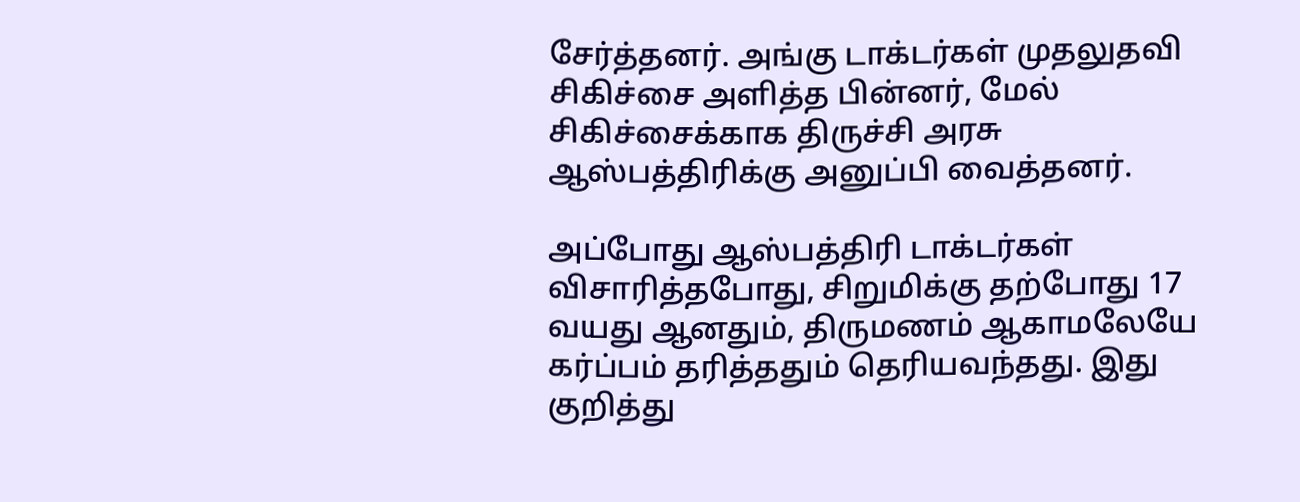சேர்த்தனர். அங்கு டாக்டர்கள் முதலுதவி சிகிச்சை அளித்த பின்னர், மேல் சிகிச்சைக்காக திருச்சி அரசு ஆஸ்பத்திரிக்கு அனுப்பி வைத்தனர்.

அப்போது ஆஸ்பத்திரி டாக்டர்கள் விசாரித்தபோது, சிறுமிக்கு தற்போது 17 வயது ஆனதும், திருமணம் ஆகாமலேயே கர்ப்பம் தரித்ததும் தெரியவந்தது. இது குறித்து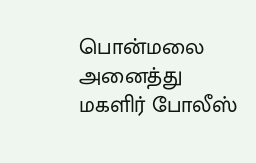பொன்மலை அனைத்து மகளிர் போலீஸ்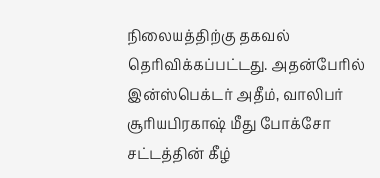நிலையத்திற்கு தகவல் தெரிவிக்கப்பட்டது. அதன்பேரில் இன்ஸ்பெக்டர் அதீம், வாலிபர் சூரியபிரகாஷ் மீது போக்சோ சட்டத்தின் கீழ்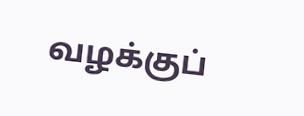வழக்குப்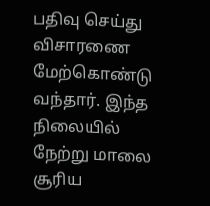பதிவு செய்து விசாரணை மேற்கொண்டு வந்தார். இந்த நிலையில் நேற்று மாலை சூரிய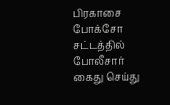பிரகாசை போக்சோ சட்டத்தில் போலீசார் கைது செய்து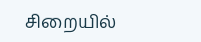சிறையில்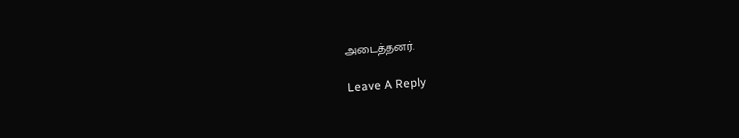அடைத்தனர்.

Leave A Reply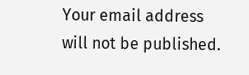Your email address will not be published.